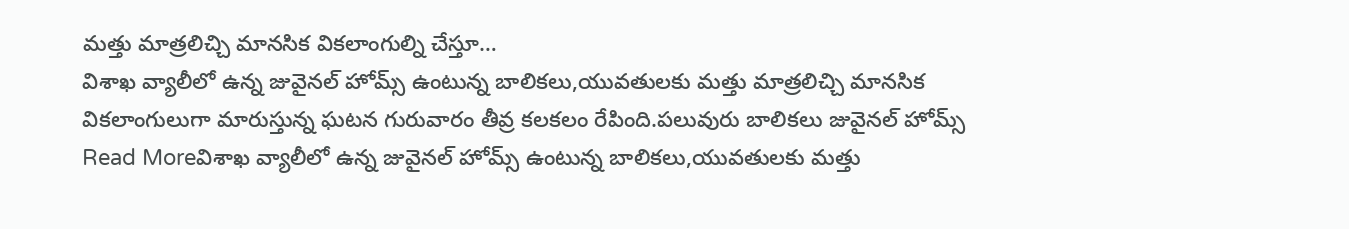మత్తు మాత్రలిచ్చి మానసిక వికలాంగుల్ని చేస్తూ…
విశాఖ వ్యాలీలో ఉన్న జువైనల్ హోమ్స్ ఉంటున్న బాలికలు,యువతులకు మత్తు మాత్రలిచ్చి మానసిక వికలాంగులుగా మారుస్తున్న ఘటన గురువారం తీవ్ర కలకలం రేపింది.పలువురు బాలికలు జువైనల్ హోమ్స్
Read Moreవిశాఖ వ్యాలీలో ఉన్న జువైనల్ హోమ్స్ ఉంటున్న బాలికలు,యువతులకు మత్తు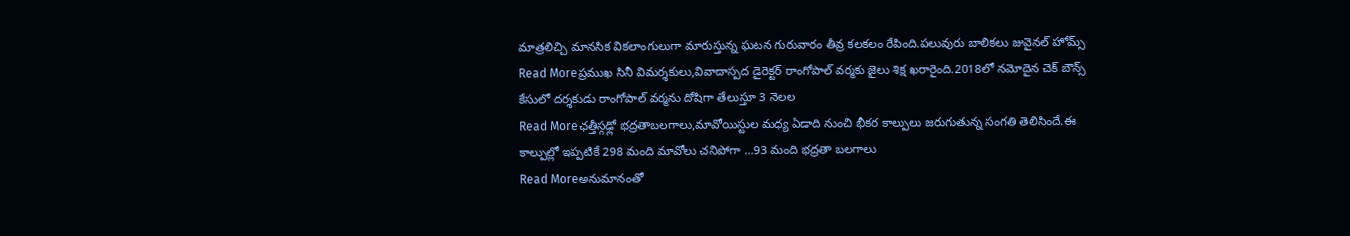మాత్రలిచ్చి మానసిక వికలాంగులుగా మారుస్తున్న ఘటన గురువారం తీవ్ర కలకలం రేపింది.పలువురు బాలికలు జువైనల్ హోమ్స్
Read Moreప్రముఖ సినీ విమర్శకులు,వివాదాస్పద డైరెక్టర్ రాంగోపాల్ వర్మకు జైలు శిక్ష ఖరారైంది.2018లో నమోదైన చెక్ బౌన్స్ కేసులో దర్శకుడు రాంగోపాల్ వర్మను దోషిగా తేలుస్తూ 3 నెలల
Read Moreఛత్తీస్గఢ్లో భద్రతాబలగాలు,మావోయిస్టుల మధ్య ఏడాది నుంచి భీకర కాల్పులు జరుగుతున్న సంగతి తెలిసిందే.ఈ కాల్పుల్లో ఇప్పటికే 298 మంది మావోలు చనిపోగా …93 మంది భద్రతా బలగాలు
Read Moreఅనుమానంతో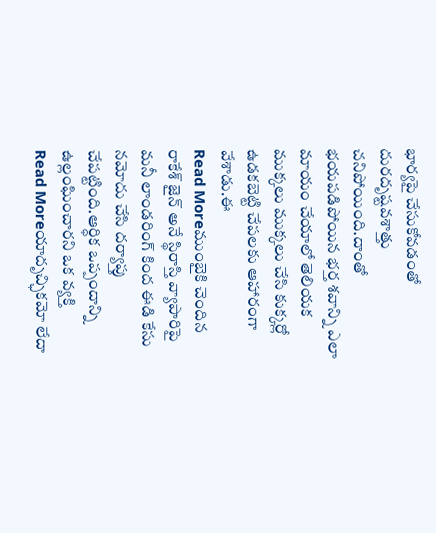భార్యపై చేసుకోవడంతో దురదృష్టవశాత్తు చనిపోయింది.దాంతో భయపడిపోయిన భర్త శవాన్ని ఎలా మాయం చేయాలో తెలియక ముక్కలు ముక్కలు చేసి కుక్కర్లో ఉడకబెట్టి చేపలకు ఆహారంగా వేశాడు.ఈ
Read Moreముంబైకి చెందిన రాకేశ్ జైన్ అనే స్థిరాస్తి వ్యాపారిపై మనీ లాండరింగ్ కింద ఈడి కేసు నమోదు చేసి దర్యాప్తు చేపట్టింది.ఆర్ధిక ఒప్పందాన్ని ఉల్లంఘించారని ఒక వ్యక్తి
Read Moreయాదృచ్ఛికమో లేదా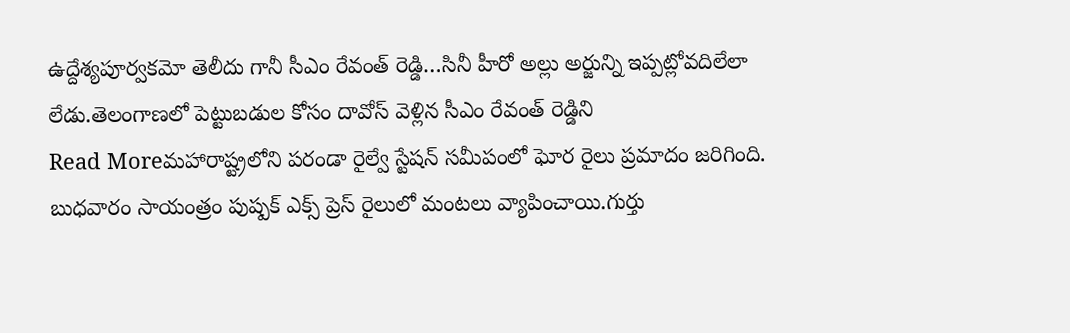ఉద్దేశ్యపూర్వకమో తెలీదు గానీ సీఎం రేవంత్ రెడ్డి…సినీ హీరో అల్లు అర్జున్ని ఇప్పట్లోవదిలేలా లేడు.తెలంగాణలో పెట్టుబడుల కోసం దావోస్ వెళ్లిన సీఎం రేవంత్ రెడ్డిని
Read Moreమహారాష్ట్రలోని పరండా రైల్వే స్టేషన్ సమీపంలో ఘోర రైలు ప్రమాదం జరిగింది. బుధవారం సాయంత్రం పుష్పక్ ఎక్స్ ప్రెస్ రైలులో మంటలు వ్యాపించాయి.గుర్తు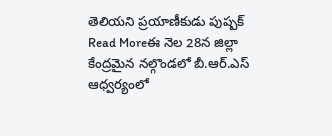తెలియని ప్రయాణీకుడు పుష్పక్
Read Moreఈ నెల 28న జిల్లా కేంద్రమైన నల్గొండలో బీ.ఆర్.ఎస్ ఆధ్వర్యంలో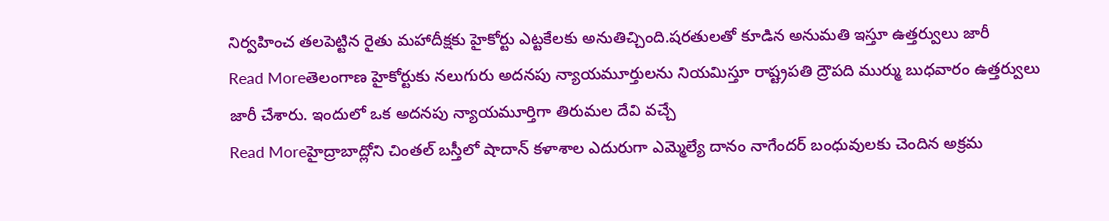నిర్వహించ తలపెట్టిన రైతు మహాదీక్షకు హైకోర్టు ఎట్టకేలకు అనుతిచ్చింది.షరతులతో కూడిన అనుమతి ఇస్తూ ఉత్తర్వులు జారీ
Read Moreతెలంగాణ హైకోర్టుకు నలుగురు అదనపు న్యాయమూర్తులను నియమిస్తూ రాష్ట్రపతి ద్రౌపది ముర్ము బుధవారం ఉత్తర్వులు జారీ చేశారు. ఇందులో ఒక అదనపు న్యాయమూర్తిగా తిరుమల దేవి వచ్చే
Read Moreహైద్రాబాద్లోని చింతల్ బస్తీలో షాదాన్ కళాశాల ఎదురుగా ఎమ్మెల్యే దానం నాగేందర్ బంధువులకు చెందిన అక్రమ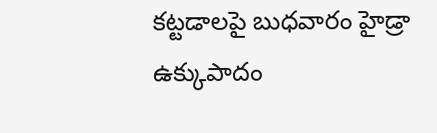కట్టడాలపై బుధవారం హైడ్రా ఉక్కుపాదం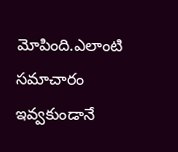మోపింది.ఎలాంటి సమాచారం ఇవ్వకుండానే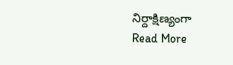నిర్దాక్షిణ్యంగా
Read More